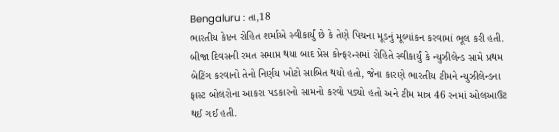Bengaluru : તા,18
ભારતીય કેપ્ટન રોહિત શર્માએ સ્વીકાર્યું છે કે તેણે પિચના મૂડનું મૂલ્યાંકન કરવામાં ભૂલ કરી હતી. બીજા દિવસની રમત સમાપ્ત થયા બાદ પ્રેસ કોન્ફરન્સમાં રોહિતે સ્વીકાર્યું કે ન્યુઝીલેન્ડ સામે પ્રથમ બેટિંગ કરવાનો તેનો નિર્ણય ખોટો સાબિત થયો હતો, જેના કારણે ભારતીય ટીમને ન્યુઝીલેન્ડના ફાસ્ટ બોલરોના આકરા પડકારનો સામનો કરવો પડ્યો હતો અને ટીમ માત્ર 46 રનમાં ઓલઆઉટ થઈ ગઈ હતી.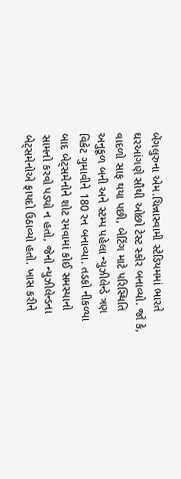બેંગલુરુના એમ.ચિન્નાસ્વામી સ્ટેડિયમમાં ભારતે ઘરઆંગણે સૌથી ઓછો ટેસ્ટ સ્કોર બનાવ્યો. જો કે, વાદળો સાફ થયા પછી, બેટિંગ માટે પરિસ્થિતિ અનુકૂળ બની અને સ્ટમ્પ પહેલા ન્યુઝીલેન્ડે ત્રણ વિકેટ ગુમાવીને 180 રન બનાવ્યા. તડકો નીકળ્યા બાદ બેટ્સમેનોને શોટ રમવામાં કોઈ સમસ્યાનો સામનો કરવો પડ્યો ન હતો, જેનો ન્યુઝીલેન્ડના બેટ્સમેનોએ ફાયદો ઉઠાવ્યો હતો. ખાસ કરીને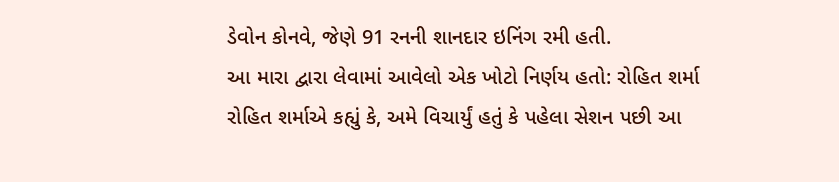ડેવોન કોનવે, જેણે 91 રનની શાનદાર ઇનિંગ રમી હતી.
આ મારા દ્વારા લેવામાં આવેલો એક ખોટો નિર્ણય હતો: રોહિત શર્મા
રોહિત શર્માએ કહ્યું કે, અમે વિચાર્યું હતું કે પહેલા સેશન પછી આ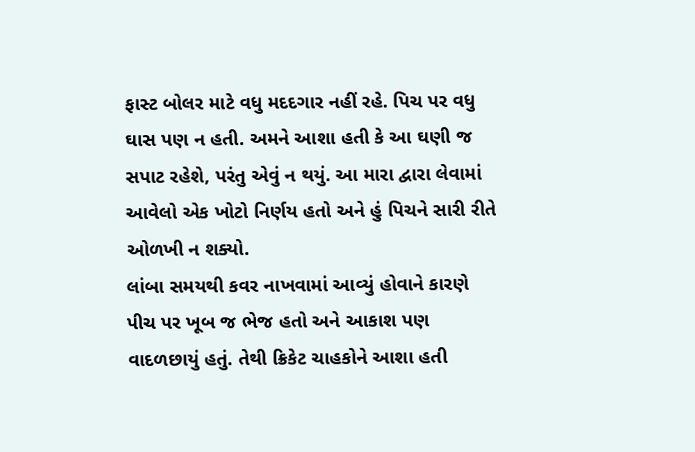ફાસ્ટ બોલર માટે વધુ મદદગાર નહીં રહે. પિચ પર વધુ ઘાસ પણ ન હતી. અમને આશા હતી કે આ ઘણી જ સપાટ રહેશે, પરંતુ એવું ન થયું. આ મારા દ્વારા લેવામાં આવેલો એક ખોટો નિર્ણય હતો અને હું પિચને સારી રીતે ઓળખી ન શક્યો.
લાંબા સમયથી કવર નાખવામાં આવ્યું હોવાને કારણે પીચ પર ખૂબ જ ભેજ હતો અને આકાશ પણ વાદળછાયું હતું. તેથી ક્રિકેટ ચાહકોને આશા હતી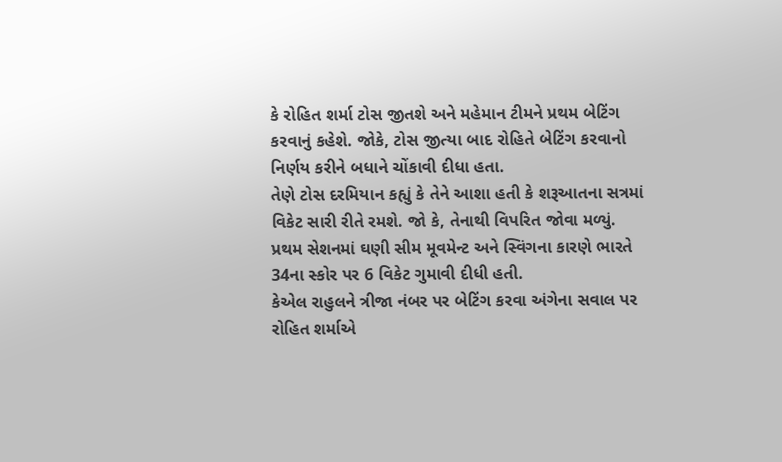કે રોહિત શર્મા ટોસ જીતશે અને મહેમાન ટીમને પ્રથમ બેટિંગ કરવાનું કહેશે. જોકે, ટોસ જીત્યા બાદ રોહિતે બેટિંગ કરવાનો નિર્ણય કરીને બધાને ચોંકાવી દીધા હતા.
તેણે ટોસ દરમિયાન કહ્યું કે તેને આશા હતી કે શરૂઆતના સત્રમાં વિકેટ સારી રીતે રમશે. જો કે, તેનાથી વિપરિત જોવા મળ્યું. પ્રથમ સેશનમાં ઘણી સીમ મૂવમેન્ટ અને સ્વિંગના કારણે ભારતે 34ના સ્કોર પર 6 વિકેટ ગુમાવી દીધી હતી.
કેએલ રાહુલને ત્રીજા નંબર પર બેટિંગ કરવા અંગેના સવાલ પર રોહિત શર્માએ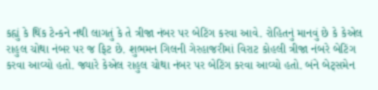કહ્યું કે થિંક ટેન્કને નથી લાગતું કે તે ત્રીજા નંબર પર બેટિંગ કરવા આવે. રોહિતનું માનવું છે કે કેએલ રાહુલ ચોથા નંબર પર જ ફિટ છે. શુભમન ગિલની ગેરહાજરીમાં વિરાટ કોહલી ત્રીજા નંબરે બેટિંગ કરવા આવ્યો હતો. જ્યારે કેએલ રાહુલ ચોથા નંબર પર બેટિંગ કરવા આવ્યો હતો. બંને બેટ્સમેન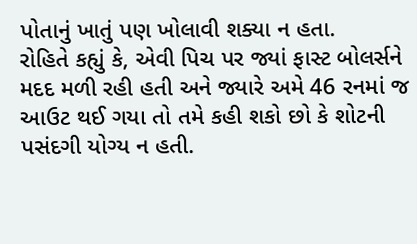પોતાનું ખાતું પણ ખોલાવી શક્યા ન હતા.
રોહિતે કહ્યું કે, એવી પિચ પર જ્યાં ફાસ્ટ બોલર્સને મદદ મળી રહી હતી અને જ્યારે અમે 46 રનમાં જ આઉટ થઈ ગયા તો તમે કહી શકો છો કે શોટની પસંદગી યોગ્ય ન હતી.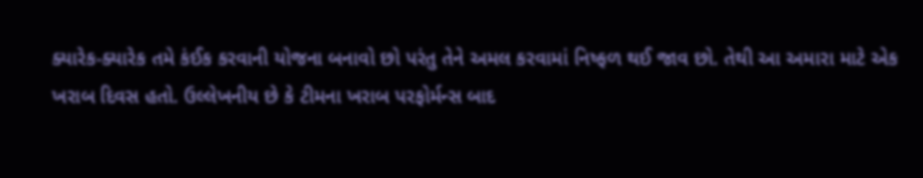ક્યારેક-ક્યારેક તમે કંઈક કરવાની યોજના બનાવો છો પરંતુ તેને અમલ કરવામાં નિષ્ફળ થઈ જાવ છો. તેથી આ અમારા માટે એક ખરાબ દિવસ હતો. ઉલ્લેખનીય છે કે ટીમના ખરાબ પરફોર્મન્સ બાદ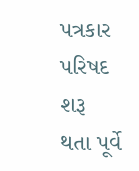પત્રકાર પરિષદ શરૂ થતા પૂર્વે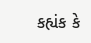કહ્યંક કે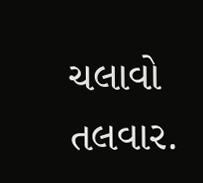ચલાવો તલવાર.